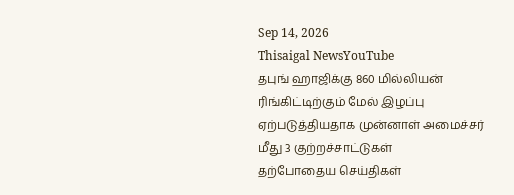Sep 14, 2026
Thisaigal NewsYouTube
தபுங் ஹாஜிக்கு 860 மில்லியன் ரிங்கிட்டிற்கும் மேல் இழப்பு ஏற்படுத்தியதாக முன்னாள் அமைச்சர் மீது 3 குற்றச்சாட்டுகள்
தற்போதைய செய்திகள்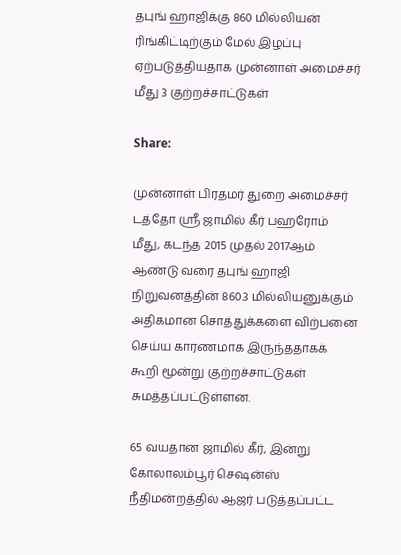தபுங் ஹாஜிக்கு 860 மில்லியன் ரிங்கிட்டிற்கும் மேல் இழப்பு ஏற்படுத்தியதாக முன்னாள் அமைச்சர் மீது 3 குற்றச்சாட்டுகள்

Share:

முன்னாள் பிரதமர் துறை அமைச்சர் டத்தோ ஶ்ரீ ஜாமில் கீர் பஹரோம் மீது, கடந்த 2015 முதல் 2017ஆம் ஆண்டு வரை தபுங் ஹாஜி நிறுவனத்தின் 860.3 மில்லியனுக்கும் அதிகமான சொத்துக்களை விற்பனை செய்ய காரணமாக இருந்ததாகக் கூறி மூன்று குற்றச்சாட்டுகள் சுமத்தப்பட்டுள்ளன.

65 வயதான ஜாமில் கீர், இன்று கோலாலம்பூர் செஷன்ஸ் நீதிமன்றத்தில் ஆஜர் படுத்தப்பட்ட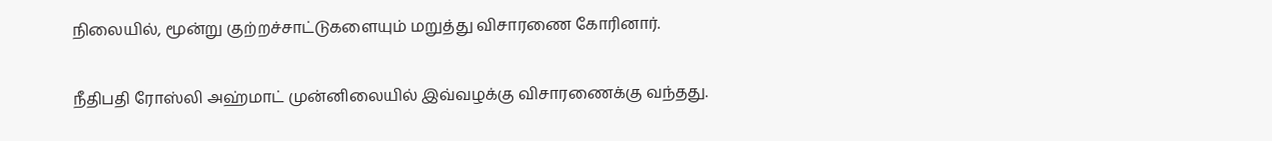நிலையில், மூன்று குற்றச்சாட்டுகளையும் மறுத்து விசாரணை கோரினார்.

நீதிபதி ரோஸ்லி அஹ்மாட் முன்னிலையில் இவ்வழக்கு விசாரணைக்கு வந்தது.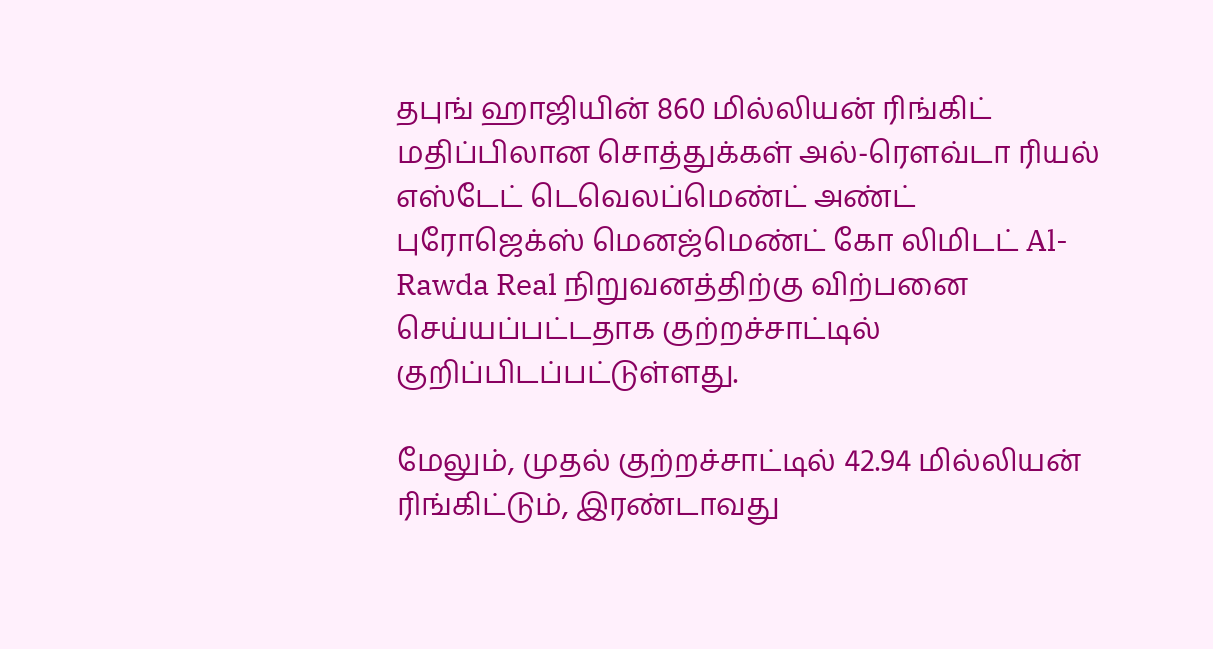தபுங் ஹாஜியின் 860 மில்லியன் ரிங்கிட் மதிப்பிலான சொத்துக்கள் அல்-ரௌவ்டா ரியல் எஸ்டேட் டெவெலப்மெண்ட் அண்ட் புரோஜெக்ஸ் மெனஜ்மெண்ட் கோ லிமிடட் Al-Rawda Real நிறுவனத்திற்கு விற்பனை செய்யப்பட்டதாக குற்றச்சாட்டில் குறிப்பிடப்பட்டுள்ளது.

மேலும், முதல் குற்றச்சாட்டில் 42.94 மில்லியன் ரிங்கிட்டும், இரண்டாவது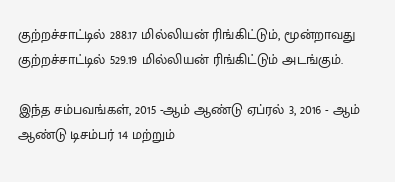குற்றச்சாட்டில் 288.17 மில்லியன் ரிங்கிட்டும், மூன்றாவது குற்றச்சாட்டில் 529.19 மில்லியன் ரிங்கிட்டும் அடங்கும்.

இந்த சம்பவங்கள், 2015 -ஆம் ஆண்டு ஏப்ரல் 3, 2016 - ஆம் ஆண்டு டிசம்பர் 14 மற்றும்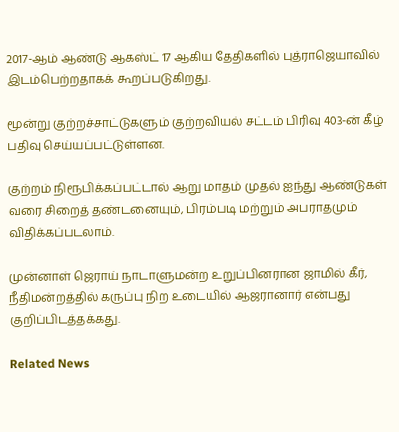2017-ஆம் ஆண்டு ஆகஸ்ட் 17 ஆகிய தேதிகளில் புத்ராஜெயாவில் இடம்பெற்றதாகக் கூறப்படுகிறது.

மூன்று குற்றச்சாட்டுகளும் குற்றவியல் சட்டம் பிரிவு 403-ன் கீழ் பதிவு செய்யப்பட்டுள்ளன.

குற்றம் நிரூபிக்கப்பட்டால் ஆறு மாதம் முதல் ஐந்து ஆண்டுகள் வரை சிறைத் தண்டனையும், பிரம்படி மற்றும் அபராதமும் விதிக்கப்படலாம்.

முன்னாள் ஜெராய் நாடாளுமன்ற உறுப்பினரான ஜாமில் கீர், நீதிமன்றத்தில் கருப்பு நிற உடையில் ஆஜரானார் என்பது குறிப்பிடத்தக்கது.

Related News